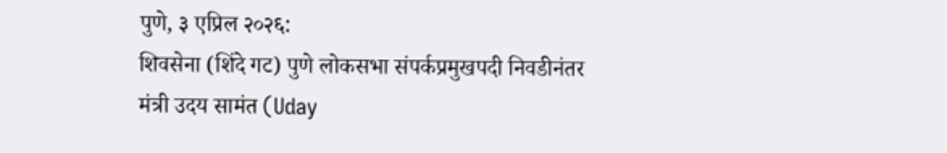पुणे, ३ एप्रिल २०२६:
शिवसेना (शिंदे गट) पुणे लोकसभा संपर्कप्रमुखपदी निवडीनंतर मंत्री उदय सामंत (Uday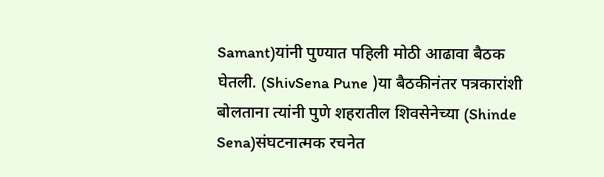Samant)यांनी पुण्यात पहिली मोठी आढावा बैठक घेतली. (ShivSena Pune )या बैठकीनंतर पत्रकारांशी बोलताना त्यांनी पुणे शहरातील शिवसेनेच्या (Shinde Sena)संघटनात्मक रचनेत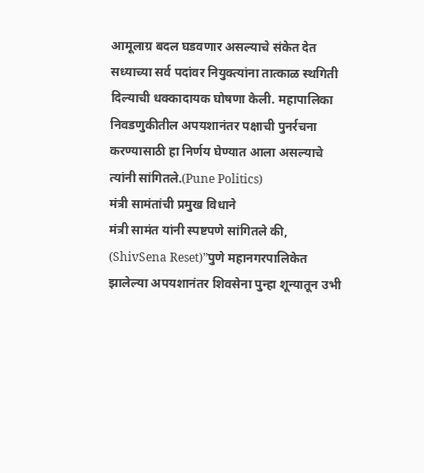आमूलाग्र बदल घडवणार असल्याचे संकेत देत सध्याच्या सर्व पदांवर नियुक्त्यांना तात्काळ स्थगिती दिल्याची धक्कादायक घोषणा केली. महापालिका निवडणुकीतील अपयशानंतर पक्षाची पुनर्रचना करण्यासाठी हा निर्णय घेण्यात आला असल्याचे त्यांनी सांगितले.(Pune Politics)
मंत्री सामंतांची प्रमुख विधाने
मंत्री सामंत यांनी स्पष्टपणे सांगितले की, (ShivSena Reset)”पुणे महानगरपालिकेत झालेल्या अपयशानंतर शिवसेना पुन्हा शून्यातून उभी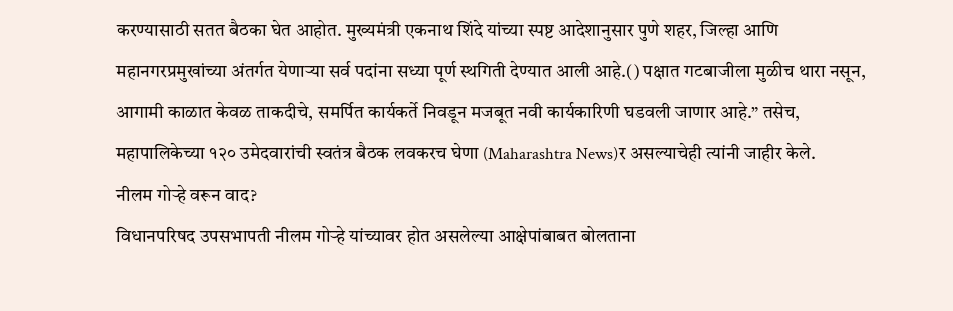करण्यासाठी सतत बैठका घेत आहोत. मुख्यमंत्री एकनाथ शिंदे यांच्या स्पष्ट आदेशानुसार पुणे शहर, जिल्हा आणि महानगरप्रमुखांच्या अंतर्गत येणाऱ्या सर्व पदांना सध्या पूर्ण स्थगिती देण्यात आली आहे.() पक्षात गटबाजीला मुळीच थारा नसून, आगामी काळात केवळ ताकदीचे, समर्पित कार्यकर्ते निवडून मजबूत नवी कार्यकारिणी घडवली जाणार आहे.” तसेच, महापालिकेच्या १२० उमेदवारांची स्वतंत्र बैठक लवकरच घेणा (Maharashtra News)र असल्याचेही त्यांनी जाहीर केले.
नीलम गोऱ्हे वरून वाद?
विधानपरिषद उपसभापती नीलम गोऱ्हे यांच्यावर होत असलेल्या आक्षेपांबाबत बोलताना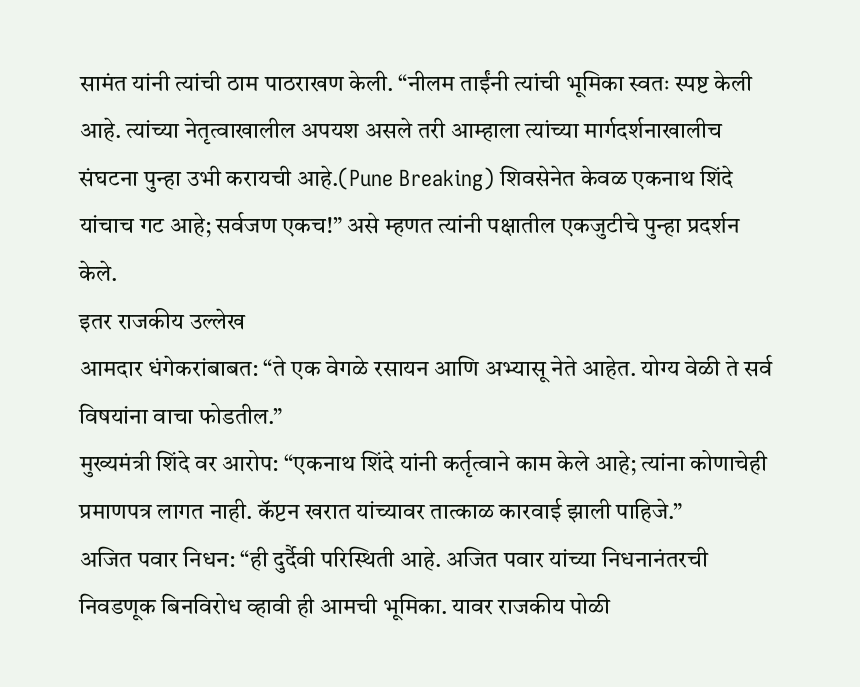सामंत यांनी त्यांची ठाम पाठराखण केली. “नीलम ताईंनी त्यांची भूमिका स्वतः स्पष्ट केली आहे. त्यांच्या नेतृत्वाखालील अपयश असले तरी आम्हाला त्यांच्या मार्गदर्शनाखालीच संघटना पुन्हा उभी करायची आहे.(Pune Breaking) शिवसेनेत केवळ एकनाथ शिंदे यांचाच गट आहे; सर्वजण एकच!” असे म्हणत त्यांनी पक्षातील एकजुटीचे पुन्हा प्रदर्शन केले.
इतर राजकीय उल्लेख
आमदार धंगेकरांबाबत: “ते एक वेगळे रसायन आणि अभ्यासू नेते आहेत. योग्य वेळी ते सर्व विषयांना वाचा फोडतील.”
मुख्यमंत्री शिंदे वर आरोप: “एकनाथ शिंदे यांनी कर्तृत्वाने काम केले आहे; त्यांना कोणाचेही प्रमाणपत्र लागत नाही. कॅप्टन खरात यांच्यावर तात्काळ कारवाई झाली पाहिजे.”
अजित पवार निधन: “ही दुर्दैवी परिस्थिती आहे. अजित पवार यांच्या निधनानंतरची निवडणूक बिनविरोध व्हावी ही आमची भूमिका. यावर राजकीय पोळी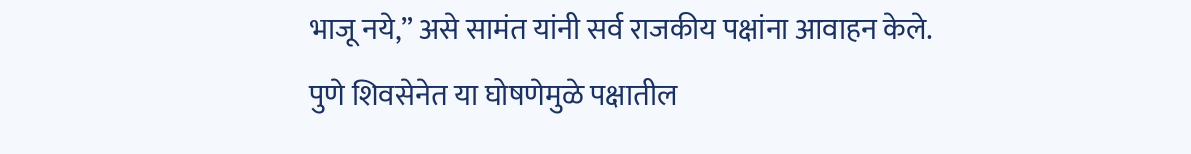भाजू नये,” असे सामंत यांनी सर्व राजकीय पक्षांना आवाहन केले.
पुणे शिवसेनेत या घोषणेमुळे पक्षातील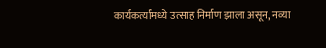कार्यकर्त्यांमध्ये उत्साह निर्माण झाला असून, नव्या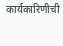कार्यकारिणीची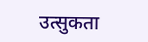उत्सुकता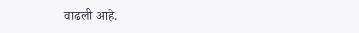वाढली आहे.